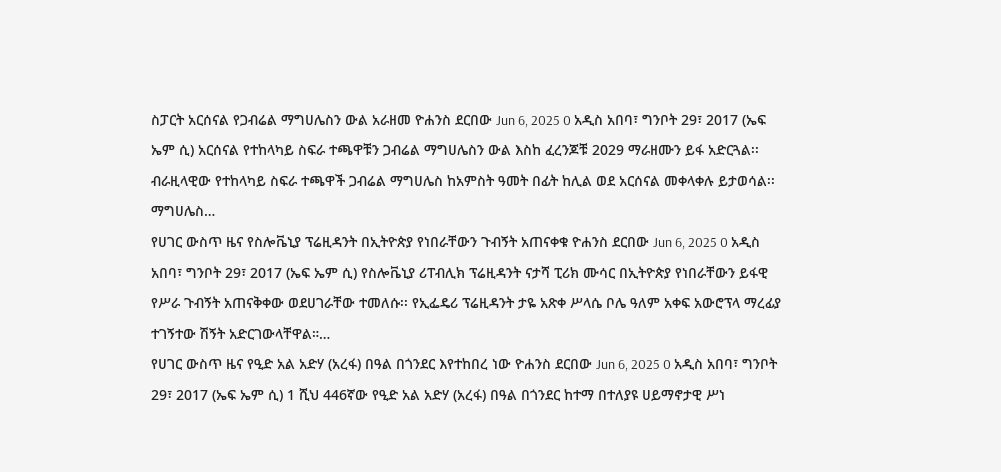ስፓርት አርሰናል የጋብሬል ማግሀሌስን ውል አራዘመ ዮሐንስ ደርበው Jun 6, 2025 0 አዲስ አበባ፣ ግንቦት 29፣ 2017 (ኤፍ ኤም ሲ) አርሰናል የተከላካይ ስፍራ ተጫዋቹን ጋብሬል ማግሀሌስን ውል እስከ ፈረንጆቹ 2029 ማራዘሙን ይፋ አድርጓል፡፡ ብራዚላዊው የተከላካይ ስፍራ ተጫዋች ጋብሬል ማግሀሌስ ከአምስት ዓመት በፊት ከሊል ወደ አርሰናል መቀላቀሉ ይታወሳል፡፡ ማግሀሌስ…
የሀገር ውስጥ ዜና የስሎቬኒያ ፕሬዚዳንት በኢትዮጵያ የነበራቸውን ጉብኝት አጠናቀቁ ዮሐንስ ደርበው Jun 6, 2025 0 አዲስ አበባ፣ ግንቦት 29፣ 2017 (ኤፍ ኤም ሲ) የስሎቬኒያ ሪፐብሊክ ፕሬዚዳንት ናታሻ ፒሪክ ሙሳር በኢትዮጵያ የነበራቸውን ይፋዊ የሥራ ጉብኝት አጠናቅቀው ወደሀገራቸው ተመለሱ፡፡ የኢፌዴሪ ፕሬዚዳንት ታዬ አጽቀ ሥላሴ ቦሌ ዓለም አቀፍ አውሮፕላ ማረፊያ ተገኝተው ሽኝት አድርገውላቸዋል።…
የሀገር ውስጥ ዜና የዒድ አል አድሃ (አረፋ) በዓል በጎንደር እየተከበረ ነው ዮሐንስ ደርበው Jun 6, 2025 0 አዲስ አበባ፣ ግንቦት 29፣ 2017 (ኤፍ ኤም ሲ) 1 ሺህ 446ኛው የዒድ አል አድሃ (አረፋ) በዓል በጎንደር ከተማ በተለያዩ ሀይማኖታዊ ሥነ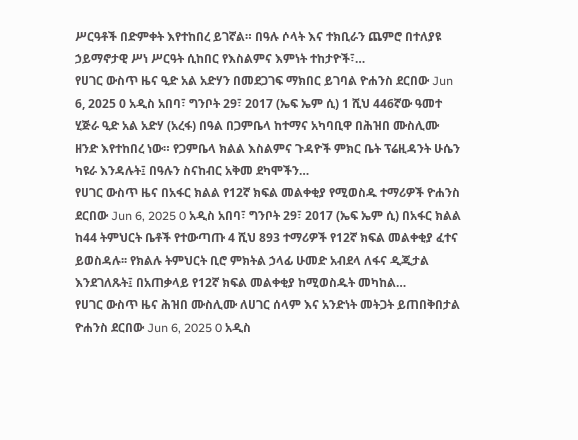ሥርዓቶች በድምቀት እየተከበረ ይገኛል። በዓሉ ሶላት እና ተክቢራን ጨምሮ በተለያዩ ኃይማኖታዊ ሥነ ሥርዓት ሲከበር የእስልምና እምነት ተከታዮች፣…
የሀገር ውስጥ ዜና ዒድ አል አድሃን በመደጋገፍ ማክበር ይገባል ዮሐንስ ደርበው Jun 6, 2025 0 አዲስ አበባ፣ ግንቦት 29፣ 2017 (ኤፍ ኤም ሲ) 1 ሺህ 446ኛው ዓመተ ሂጅራ ዒድ አል አድሃ (አረፋ) በዓል በጋምቤላ ከተማና አካባቢዋ በሕዝበ ሙስሊሙ ዘንድ እየተከበረ ነው። የጋምቤላ ክልል እስልምና ጉዳዮች ምክር ቤት ፕሬዚዳንት ሁሴን ካዩራ እንዳሉት፤ በዓሉን ስናከብር አቅመ ደካሞችን…
የሀገር ውስጥ ዜና በአፋር ክልል የ12ኛ ክፍል መልቀቂያ የሚወስዱ ተማሪዎች ዮሐንስ ደርበው Jun 6, 2025 0 አዲስ አበባ፣ ግንቦት 29፣ 2017 (ኤፍ ኤም ሲ) በአፋር ክልል ከ44 ትምህርት ቤቶች የተውጣጡ 4 ሺህ 893 ተማሪዎች የ12ኛ ክፍል መልቀቂያ ፈተና ይወስዳሉ፡፡ የክልሉ ትምህርት ቢሮ ምክትል ኃላፊ ሁመድ አብደላ ለፋና ዲጂታል እንደገለጹት፤ በአጠቃላይ የ12ኛ ክፍል መልቀቂያ ከሚወስዱት መካከል…
የሀገር ውስጥ ዜና ሕዝበ ሙስሊሙ ለሀገር ሰላም እና አንድነት መትጋት ይጠበቅበታል ዮሐንስ ደርበው Jun 6, 2025 0 አዲስ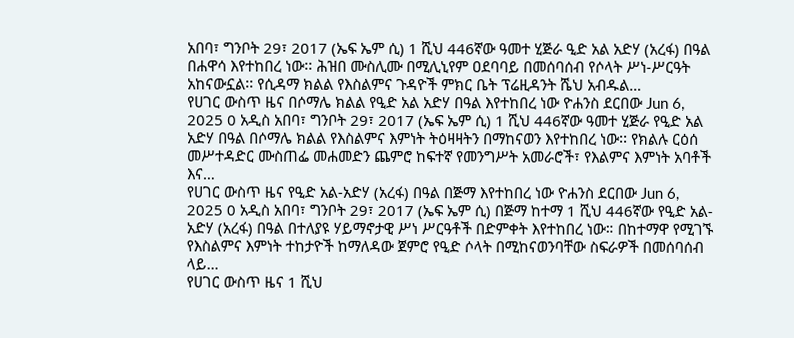አበባ፣ ግንቦት 29፣ 2017 (ኤፍ ኤም ሲ) 1 ሺህ 446ኛው ዓመተ ሂጅራ ዒድ አል አድሃ (አረፋ) በዓል በሐዋሳ እየተከበረ ነው፡፡ ሕዝበ ሙስሊሙ በሚሊኒየም ዐደባባይ በመሰባሰብ የሶላት ሥነ-ሥርዓት አከናውኗል፡፡ የሲዳማ ክልል የእስልምና ጉዳዮች ምክር ቤት ፕሬዚዳንት ሼህ አብዱል…
የሀገር ውስጥ ዜና በሶማሌ ክልል የዒድ አል አድሃ በዓል እየተከበረ ነው ዮሐንስ ደርበው Jun 6, 2025 0 አዲስ አበባ፣ ግንቦት 29፣ 2017 (ኤፍ ኤም ሲ) 1 ሺህ 446ኛው ዓመተ ሂጅራ የዒድ አል አድሃ በዓል በሶማሌ ክልል የእስልምና እምነት ትዕዛዛትን በማከናወን እየተከበረ ነው፡፡ የክልሉ ርዕሰ መሥተዳድር ሙስጠፌ መሐመድን ጨምሮ ከፍተኛ የመንግሥት አመራሮች፣ የእልምና እምነት አባቶች እና…
የሀገር ውስጥ ዜና የዒድ አል-አድሃ (አረፋ) በዓል በጅማ እየተከበረ ነው ዮሐንስ ደርበው Jun 6, 2025 0 አዲስ አበባ፣ ግንቦት 29፣ 2017 (ኤፍ ኤም ሲ) በጅማ ከተማ 1 ሺህ 446ኛው የዒድ አል-አድሃ (አረፋ) በዓል በተለያዩ ሃይማኖታዊ ሥነ ሥርዓቶች በድምቀት እየተከበረ ነው። በከተማዋ የሚገኙ የእስልምና እምነት ተከታዮች ከማለዳው ጀምሮ የዒድ ሶላት በሚከናወንባቸው ስፍራዎች በመሰባሰብ ላይ…
የሀገር ውስጥ ዜና 1 ሺህ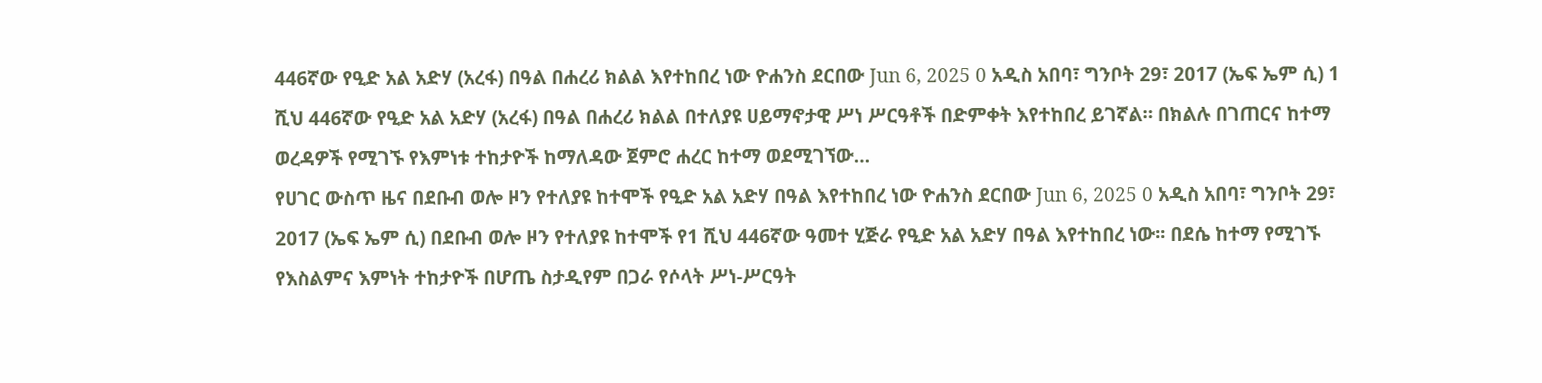446ኛው የዒድ አል አድሃ (አረፋ) በዓል በሐረሪ ክልል እየተከበረ ነው ዮሐንስ ደርበው Jun 6, 2025 0 አዲስ አበባ፣ ግንቦት 29፣ 2017 (ኤፍ ኤም ሲ) 1 ሺህ 446ኛው የዒድ አል አድሃ (አረፋ) በዓል በሐረሪ ክልል በተለያዩ ሀይማኖታዊ ሥነ ሥርዓቶች በድምቀት እየተከበረ ይገኛል። በክልሉ በገጠርና ከተማ ወረዳዎች የሚገኙ የእምነቱ ተከታዮች ከማለዳው ጀምሮ ሐረር ከተማ ወደሚገኘው…
የሀገር ውስጥ ዜና በደቡብ ወሎ ዞን የተለያዩ ከተሞች የዒድ አል አድሃ በዓል እየተከበረ ነው ዮሐንስ ደርበው Jun 6, 2025 0 አዲስ አበባ፣ ግንቦት 29፣ 2017 (ኤፍ ኤም ሲ) በደቡብ ወሎ ዞን የተለያዩ ከተሞች የ1 ሺህ 446ኛው ዓመተ ሂጅራ የዒድ አል አድሃ በዓል እየተከበረ ነው፡፡ በደሴ ከተማ የሚገኙ የእስልምና እምነት ተከታዮች በሆጤ ስታዲየም በጋራ የሶላት ሥነ-ሥርዓት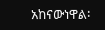አከናውነዋል፡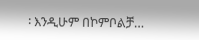፡ እንዲሁም በኮምቦልቻ…